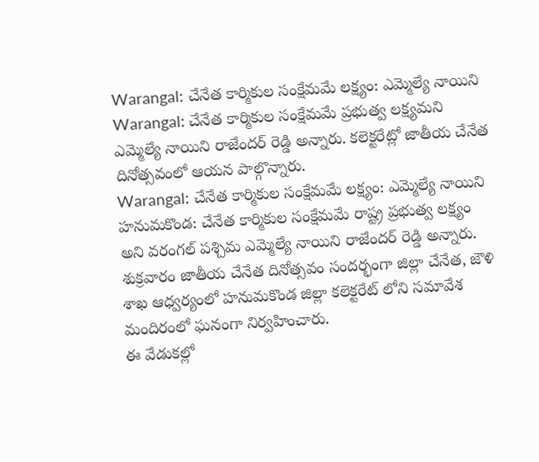Warangal: చేనేత కార్మికుల సంక్షేమమే లక్ష్యం: ఎమ్మెల్యే నాయిని
Warangal: చేనేత కార్మికుల సంక్షేమమే ప్రభుత్వ లక్ష్యమని ఎమ్మెల్యే నాయిని రాజేందర్ రెడ్డి అన్నారు. కలెక్టరేట్లో జాతీయ చేనేత దినోత్సవంలో ఆయన పాల్గొన్నారు.
Warangal: చేనేత కార్మికుల సంక్షేమమే లక్ష్యం: ఎమ్మెల్యే నాయిని
హనుమకొండ: చేనేత కార్మికుల సంక్షేమమే రాష్ట్ర ప్రభుత్వ లక్ష్యం అని వరంగల్ పశ్చిమ ఎమ్మెల్యే నాయిని రాజేందర్ రెడ్డి అన్నారు.
శుక్రవారం జాతీయ చేనేత దినోత్సవం సందర్భంగా జిల్లా చేనేత, జౌళి శాఖ ఆధ్వర్యంలో హనుమకొండ జిల్లా కలెక్టరేట్ లోని సమావేశ మందిరంలో ఘనంగా నిర్వహించారు.
ఈ వేడుకల్లో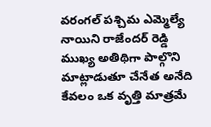వరంగల్ పశ్చిమ ఎమ్మెల్యే నాయిని రాజేందర్ రెడ్డి ముఖ్య అతిథిగా పాల్గొని మాట్లాడుతూ చేనేత అనేది కేవలం ఒక వృత్తి మాత్రమే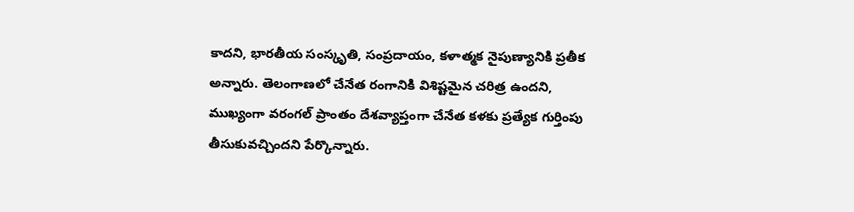కాదని, భారతీయ సంస్కృతి, సంప్రదాయం, కళాత్మక నైపుణ్యానికి ప్రతీక అన్నారు. తెలంగాణలో చేనేత రంగానికి విశిష్టమైన చరిత్ర ఉందని, ముఖ్యంగా వరంగల్ ప్రాంతం దేశవ్యాప్తంగా చేనేత కళకు ప్రత్యేక గుర్తింపు తీసుకువచ్చిందని పేర్కొన్నారు.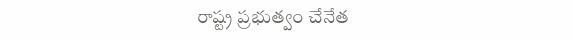రాష్ట్ర ప్రభుత్వం చేనేత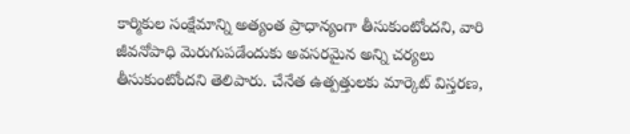కార్మికుల సంక్షేమాన్ని అత్యంత ప్రాధాన్యంగా తీసుకుంటోందని, వారి జీవనోపాధి మెరుగుపడేందుకు అవసరమైన అన్ని చర్యలు తీసుకుంటోందని తెలిపారు. చేనేత ఉత్పత్తులకు మార్కెట్ విస్తరణ,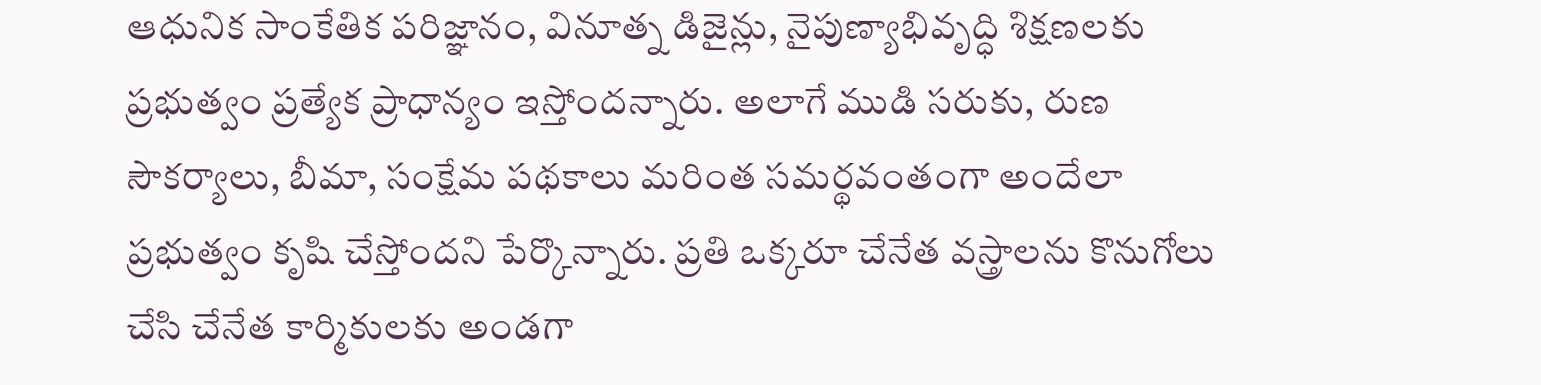ఆధునిక సాంకేతిక పరిజ్ఞానం, వినూత్న డిజైన్లు, నైపుణ్యాభివృద్ధి శిక్షణలకు ప్రభుత్వం ప్రత్యేక ప్రాధాన్యం ఇస్తోందన్నారు. అలాగే ముడి సరుకు, రుణ సౌకర్యాలు, బీమా, సంక్షేమ పథకాలు మరింత సమర్థవంతంగా అందేలా ప్రభుత్వం కృషి చేస్తోందని పేర్కొన్నారు. ప్రతి ఒక్కరూ చేనేత వస్త్రాలను కొనుగోలు చేసి చేనేత కార్మికులకు అండగా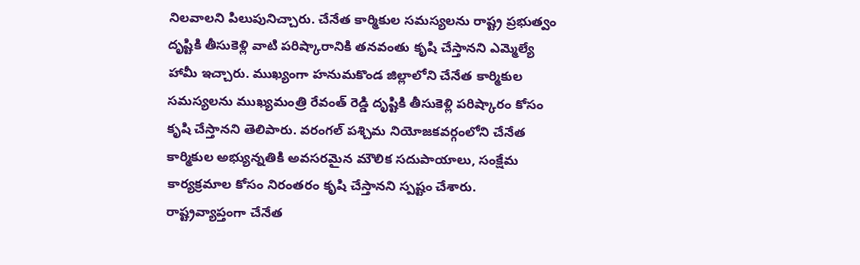నిలవాలని పిలుపునిచ్చారు. చేనేత కార్మికుల సమస్యలను రాష్ట్ర ప్రభుత్వం దృష్టికి తీసుకెళ్లి వాటి పరిష్కారానికి తనవంతు కృషి చేస్తానని ఎమ్మెల్యే హామీ ఇచ్చారు. ముఖ్యంగా హనుమకొండ జిల్లాలోని చేనేత కార్మికుల సమస్యలను ముఖ్యమంత్రి రేవంత్ రెడ్డి దృష్టికి తీసుకెళ్లి పరిష్కారం కోసం కృషి చేస్తానని తెలిపారు. వరంగల్ పశ్చిమ నియోజకవర్గంలోని చేనేత కార్మికుల అభ్యున్నతికి అవసరమైన మౌలిక సదుపాయాలు, సంక్షేమ కార్యక్రమాల కోసం నిరంతరం కృషి చేస్తానని స్పష్టం చేశారు. రాష్ట్రవ్యాప్తంగా చేనేత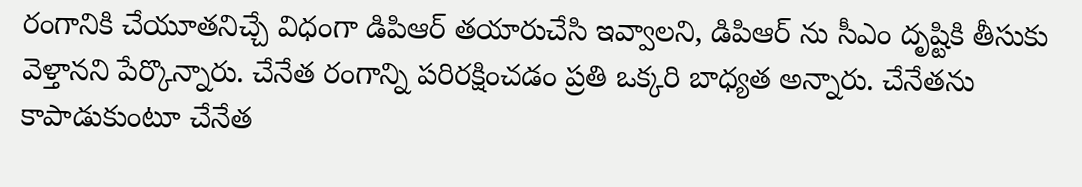రంగానికి చేయూతనిచ్చే విధంగా డిపిఆర్ తయారుచేసి ఇవ్వాలని, డిపిఆర్ ను సీఎం దృష్టికి తీసుకు వెళ్తానని పేర్కొన్నారు. చేనేత రంగాన్ని పరిరక్షించడం ప్రతి ఒక్కరి బాధ్యత అన్నారు. చేనేతను కాపాడుకుంటూ చేనేత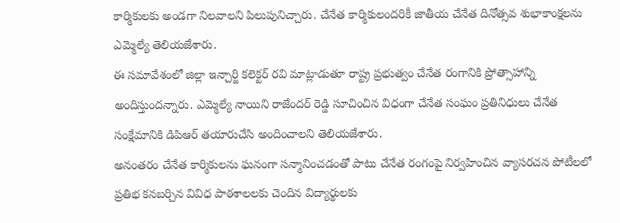కార్మికులకు అండగా నిలవాలని పిలుపునిచ్చారు. చేనేత కార్మికులందరికీ జాతీయ చేనేత దినోత్సవ శుభాకాంక్షలను ఎమ్మెల్యే తెలియజేశారు.
ఈ సమావేశంలో జిల్లా ఇన్చార్జి కలెక్టర్ రవి మాట్లాడుతూ రాష్ట్ర ప్రభుత్వం చేనేత రంగానికి ప్రోత్సాహాన్ని అందిస్తుందన్నారు. ఎమ్మెల్యే నాయిని రాజేందర్ రెడ్డి సూచించిన విధంగా చేనేత సంఘం ప్రతినిధులు చేనేత సంక్షేమానికి డిపిఆర్ తయారుచేసి అందించాలని తెలియజేశారు.
అనంతరం చేనేత కార్మికులను ఘనంగా సన్మానించడంతో పాటు చేనేత రంగంపై నిర్వహించిన వ్యాసరచన పోటీలలో ప్రతిభ కనబర్చిన వివిధ పాఠశాలలకు చెందిన విద్యార్థులకు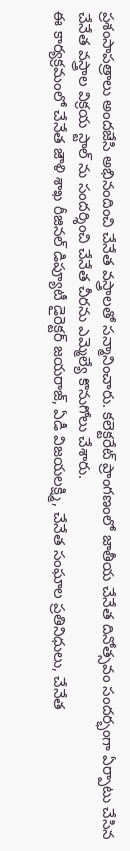ప్రశంసాపత్రాలు అందజేసి అభినందించి చేనేత వస్త్రాలతో సన్మానించారు. కలెక్టరేట్ ప్రాంగణంలో జాతీయ చేనేత దినోత్సవం సందర్భంగా ఏర్పాటు చేసిన చేనేత వస్త్రాల విక్రయ స్టాల్ ను సందర్శించి చేనేత చీరను ఎమ్మెల్యే కొనుగోలు చేశారు.
ఈ కార్యక్రమంలో చేనేత జౌళి శాఖ రీజినల్ డిప్యూటీ డైరెక్టర్ జయరాజ్, ఏడీ విజయలక్ష్మి, చేనేత సంఘాల ప్రతినిధులు, చేనేత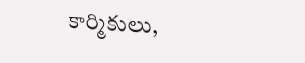కార్మికులు,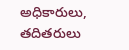అధికారులు, తదితరులు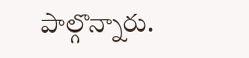పాల్గొన్నారు.